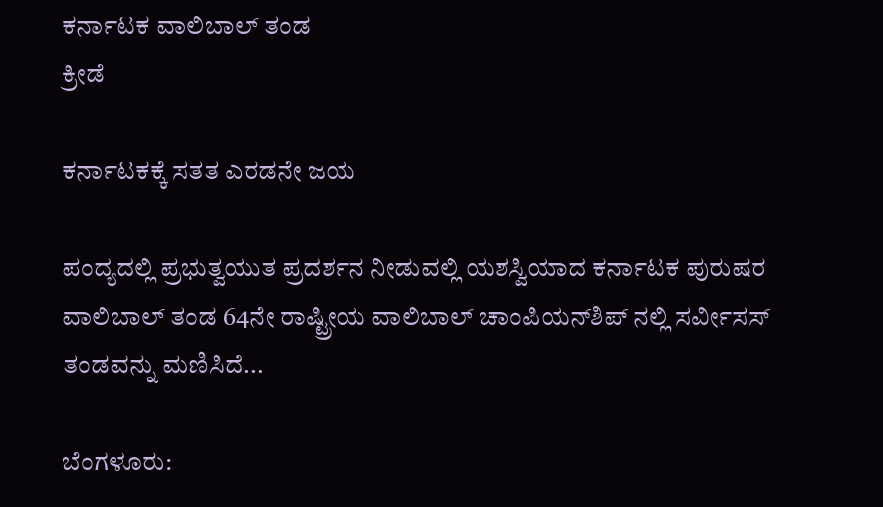ಕರ್ನಾಟಕ ವಾಲಿಬಾಲ್ ತಂಡ
ಕ್ರೀಡೆ

ಕರ್ನಾಟಕಕ್ಕೆ ಸತತ ಎರಡನೇ ಜಯ

ಪಂದ್ಯದಲ್ಲಿ ಪ್ರಭುತ್ವಯುತ ಪ್ರದರ್ಶನ ನೀಡುವಲ್ಲಿ ಯಶಸ್ವಿಯಾದ ಕರ್ನಾಟಕ ಪುರುಷರ ವಾಲಿಬಾಲ್ ತಂಡ 64ನೇ ರಾಷ್ಟ್ರೀಯ ವಾಲಿಬಾಲ್ ಚಾಂಪಿಯನ್‍ಶಿಪ್ ನಲ್ಲಿ ಸರ್ವೀಸಸ್ ತಂಡವನ್ನು ಮಣಿಸಿದೆ...

ಬೆಂಗಳೂರು: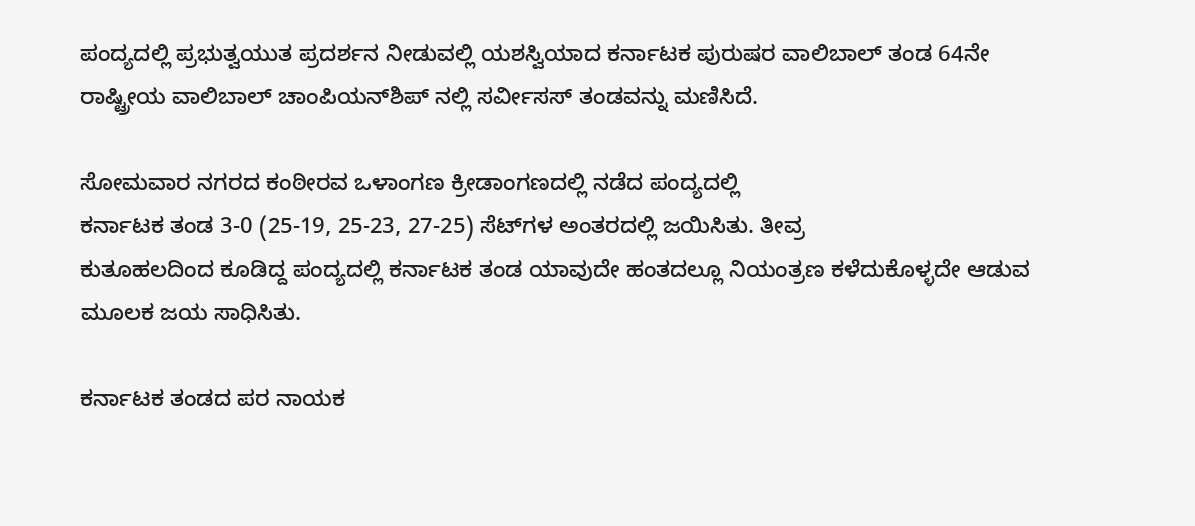ಪಂದ್ಯದಲ್ಲಿ ಪ್ರಭುತ್ವಯುತ ಪ್ರದರ್ಶನ ನೀಡುವಲ್ಲಿ ಯಶಸ್ವಿಯಾದ ಕರ್ನಾಟಕ ಪುರುಷರ ವಾಲಿಬಾಲ್ ತಂಡ 64ನೇ ರಾಷ್ಟ್ರೀಯ ವಾಲಿಬಾಲ್ ಚಾಂಪಿಯನ್‍ಶಿಪ್ ನಲ್ಲಿ ಸರ್ವೀಸಸ್ ತಂಡವನ್ನು ಮಣಿಸಿದೆ.

ಸೋಮವಾರ ನಗರದ ಕಂಠೀರವ ಒಳಾಂಗಣ ಕ್ರೀಡಾಂಗಣದಲ್ಲಿ ನಡೆದ ಪಂದ್ಯದಲ್ಲಿ
ಕರ್ನಾಟಕ ತಂಡ 3-0 (25-19, 25-23, 27-25) ಸೆಟ್‍ಗಳ ಅಂತರದಲ್ಲಿ ಜಯಿಸಿತು. ತೀವ್ರ
ಕುತೂಹಲದಿಂದ ಕೂಡಿದ್ದ ಪಂದ್ಯದಲ್ಲಿ ಕರ್ನಾಟಕ ತಂಡ ಯಾವುದೇ ಹಂತದಲ್ಲೂ ನಿಯಂತ್ರಣ ಕಳೆದುಕೊಳ್ಳದೇ ಆಡುವ ಮೂಲಕ ಜಯ ಸಾಧಿಸಿತು.

ಕರ್ನಾಟಕ ತಂಡದ ಪರ ನಾಯಕ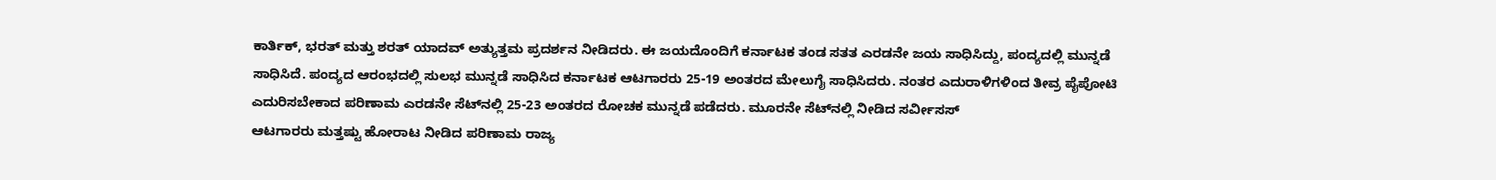ಕಾರ್ತಿಕ್, ಭರತ್ ಮತ್ತು ಶರತ್ ಯಾದವ್ ಅತ್ಯುತ್ತಮ ಪ್ರದರ್ಶನ ನೀಡಿದರು. ಈ ಜಯದೊಂದಿಗೆ ಕರ್ನಾಟಕ ತಂಡ ಸತತ ಎರಡನೇ ಜಯ ಸಾಧಿಸಿದ್ದು, ಪಂದ್ಯದಲ್ಲಿ ಮುನ್ನಡೆ ಸಾಧಿಸಿದೆ. ಪಂದ್ಯದ ಆರಂಭದಲ್ಲಿ ಸುಲಭ ಮುನ್ನಡೆ ಸಾಧಿಸಿದ ಕರ್ನಾಟಕ ಆಟಗಾರರು 25-19 ಅಂತರದ ಮೇಲುಗೈ ಸಾಧಿಸಿದರು. ನಂತರ ಎದುರಾಳಿಗಳಿಂದ ತೀವ್ರ ಪೈಪೋಟಿ ಎದುರಿಸಬೇಕಾದ ಪರಿಣಾಮ ಎರಡನೇ ಸೆಟ್‍ನಲ್ಲಿ 25-23 ಅಂತರದ ರೋಚಕ ಮುನ್ನಡೆ ಪಡೆದರು. ಮೂರನೇ ಸೆಟ್‍ನಲ್ಲಿ ನೀಡಿದ ಸರ್ವೀಸಸ್
ಆಟಗಾರರು ಮತ್ತಷ್ಟು ಹೋರಾಟ ನೀಡಿದ ಪರಿಣಾಮ ರಾಜ್ಯ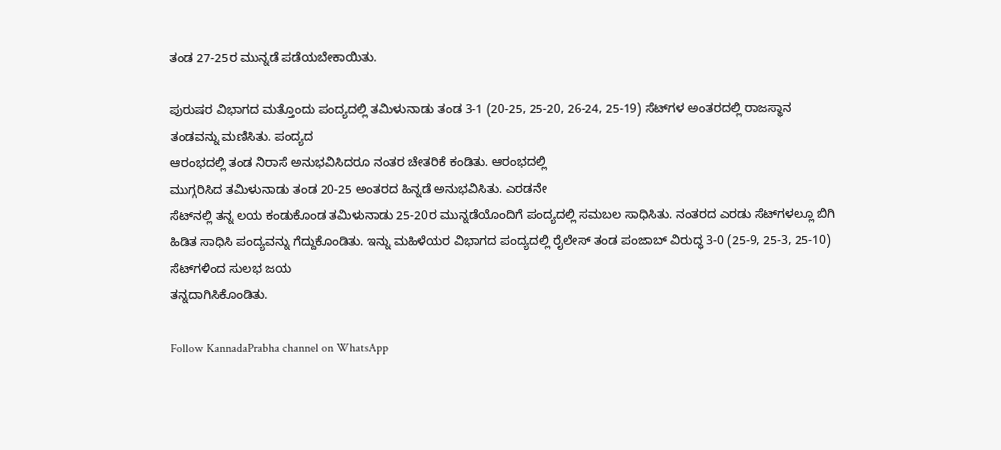ತಂಡ 27-25ರ ಮುನ್ನಡೆ ಪಡೆಯಬೇಕಾಯಿತು.

ಪುರುಷರ ವಿಭಾಗದ ಮತ್ತೊಂದು ಪಂದ್ಯದಲ್ಲಿ ತಮಿಳುನಾಡು ತಂಡ 3-1 (20-25, 25-20, 26-24, 25-19) ಸೆಟ್‍ಗಳ ಅಂತರದಲ್ಲಿ ರಾಜಸ್ಥಾನ ತಂಡವನ್ನು ಮಣಿಸಿತು. ಪಂದ್ಯದ
ಆರಂಭದಲ್ಲಿ ತಂಡ ನಿರಾಸೆ ಅನುಭವಿಸಿದರೂ ನಂತರ ಚೇತರಿಕೆ ಕಂಡಿತು. ಆರಂಭದಲ್ಲಿ
ಮುಗ್ಗರಿಸಿದ ತಮಿಳುನಾಡು ತಂಡ 20-25 ಅಂತರದ ಹಿನ್ನಡೆ ಅನುಭವಿಸಿತು. ಎರಡನೇ
ಸೆಟ್‍ನಲ್ಲಿ ತನ್ನ ಲಯ ಕಂಡುಕೊಂಡ ತಮಿಳುನಾಡು 25-20ರ ಮುನ್ನಡೆಯೊಂದಿಗೆ ಪಂದ್ಯದಲ್ಲಿ ಸಮಬಲ ಸಾಧಿಸಿತು. ನಂತರದ ಎರಡು ಸೆಟ್‍ಗಳಲ್ಲೂ ಬಿಗಿ ಹಿಡಿತ ಸಾಧಿಸಿ ಪಂದ್ಯವನ್ನು ಗೆದ್ದುಕೊಂಡಿತು. ಇನ್ನು ಮಹಿಳೆಯರ ವಿಭಾಗದ ಪಂದ್ಯದಲ್ಲಿ ರೈಲೇಸ್ ತಂಡ ಪಂಜಾಬ್ ವಿರುದ್ಧ 3-0 (25-9, 25-3, 25-10) ಸೆಟ್‍ಗಳಿಂದ ಸುಲಭ ಜಯ
ತನ್ನದಾಗಿಸಿಕೊಂಡಿತು.

Follow KannadaPrabha channel on WhatsApp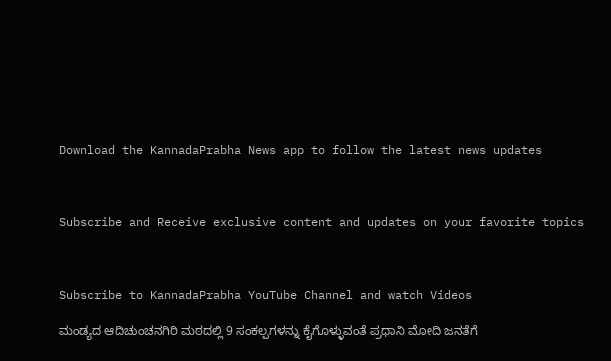Download the KannadaPrabha News app to follow the latest news updates



Subscribe and Receive exclusive content and updates on your favorite topics



Subscribe to KannadaPrabha YouTube Channel and watch Videos

ಮಂಡ್ಯದ ಆದಿಚುಂಚನಗಿರಿ ಮಠದಲ್ಲಿ 9 ಸಂಕಲ್ಪಗಳನ್ನು ಕೈಗೊಳ್ಳುವಂತೆ ಪ್ರಧಾನಿ ಮೋದಿ ಜನತೆಗೆ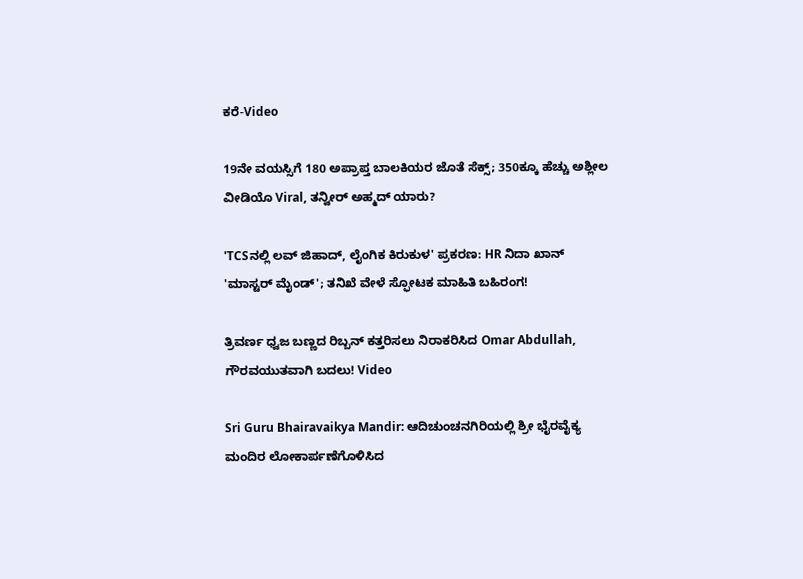ಕರೆ-Video

19ನೇ ವಯಸ್ಸಿಗೆ 180 ಅಪ್ರಾಪ್ತ ಬಾಲಕಿಯರ ಜೊತೆ ಸೆಕ್ಸ್; 350ಕ್ಕೂ ಹೆಚ್ಚು ಅಶ್ಲೀಲ ವೀಡಿಯೊ Viral, ತನ್ವೀರ್ ಅಹ್ಮದ್ ಯಾರು?

'TCSನಲ್ಲಿ ಲವ್ ಜಿಹಾದ್, ಲೈಂಗಿಕ ಕಿರುಕುಳ' ಪ್ರಕರಣ: HR ನಿದಾ ಖಾನ್ 'ಮಾಸ್ಟರ್ ಮೈಂಡ್'; ತನಿಖೆ ವೇಳೆ ಸ್ಫೋಟಕ ಮಾಹಿತಿ ಬಹಿರಂಗ!

ತ್ರಿವರ್ಣ ಧ್ವಜ ಬಣ್ಣದ ರಿಬ್ಬನ್ ಕತ್ತರಿಸಲು ನಿರಾಕರಿಸಿದ Omar Abdullah, ಗೌರವಯುತವಾಗಿ ಬದಲು! Video

Sri Guru Bhairavaikya Mandir: ಆದಿಚುಂಚನಗಿರಿಯಲ್ಲಿ ಶ್ರೀ ಭೈರವೈಕ್ಯ ಮಂದಿರ ಲೋಕಾರ್ಪಣೆಗೊಳಿಸಿದ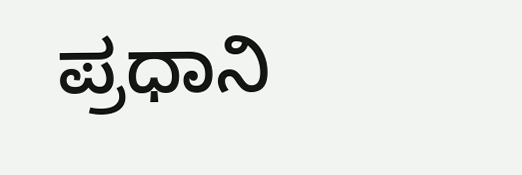ಪ್ರಧಾನಿ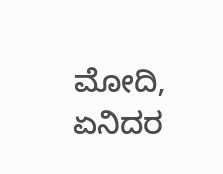ಮೋದಿ, ಏನಿದರ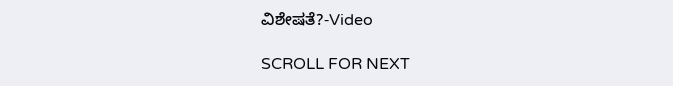ವಿಶೇಷತೆ?-Video

SCROLL FOR NEXT